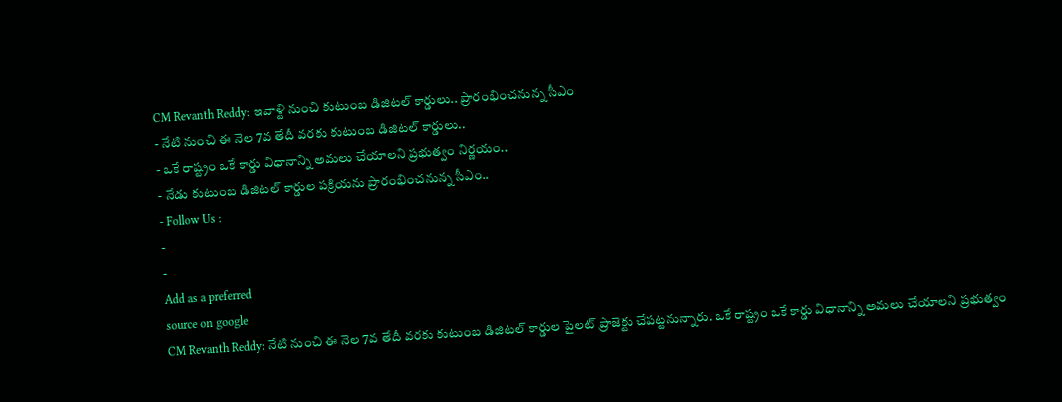CM Revanth Reddy: ఇవాళ్టి నుంచి కుటుంబ డిజిటల్ కార్డులు.. ప్రారంభించనున్న సీఎం
- నేటి నుంచి ఈ నెల 7వ తేదీ వరకు కుటుంబ డిజిటల్ కార్డులు..
- ఒకే రాష్ట్రం ఒకే కార్డు విధానాన్ని అమలు చేయాలని ప్రభుత్వం నిర్ణయం..
- నేడు కుటుంబ డిజిటల్ కార్డుల పక్రియను ప్రారంభించనున్న సీఎం..
- Follow Us :
-
-
Add as a preferred
source on google
CM Revanth Reddy: నేటి నుంచి ఈ నెల 7వ తేదీ వరకు కుటుంబ డిజిటల్ కార్డుల పైలట్ ప్రాజెక్టు చేపట్టనున్నారు. ఒకే రాష్ట్రం ఒకే కార్డు విధానాన్ని అమలు చేయాలని ప్రభుత్వం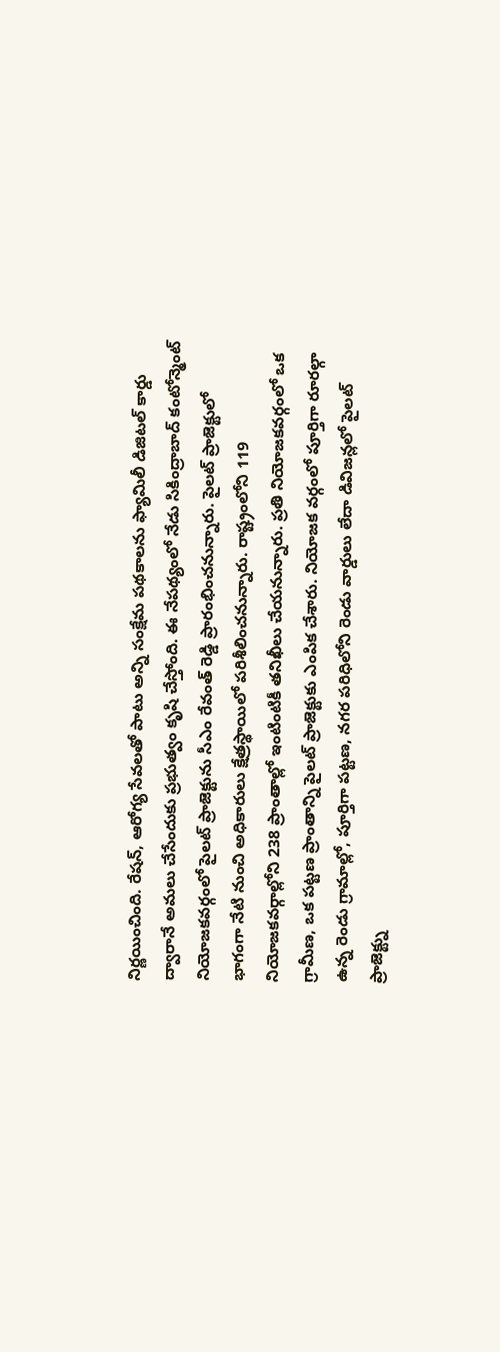నిర్ణయించింది. రేషన్, ఆరోగ్య సేవలతో పాటు అన్ని సంక్షేమ పథకాలను ఫ్యామిలీ డిజిటల్ కార్డు ద్వారానే అమలు చేసేందుకు ప్రభుత్వం కృషి చేస్తోంది. ఈ నేపథ్యంలో నేడు సికింద్రాబాద్ కంటోన్మెంట్ నియోజకవర్గంలో పైలట్ ప్రాజెక్టును సీఎం రేవంత్ రెడ్డి ప్రారంభించనున్నారు. పైలట్ ప్రాజెక్టులో భాగంగా నేటి నుంచి అధికారులు క్షేత్రస్థాయిలో పరిశీలించనున్నారు. రాష్ట్రంలోని 119 నియోజకవర్గాల్లోని 238 ప్రాంతాల్లో ఇంటింటికీ తనిఖీలు చేయనున్నారు. ప్రతి నియోజకవర్గంలో ఒక గ్రామీణ, ఒక పట్టణ ప్రాంతాన్ని పైలట్ ప్రాజెక్టుకు ఎంపిక చేశారు. నియోజక వర్గంలో పూర్తిగా రూరల్గా ఉన్న రెండు గ్రామాల్లో, పూర్తిగా పట్టణ, నగర పరిధిలోని రెండు వార్డులు లేదా డివిజన్లలో పైలట్ ప్రాజెక్ట్ను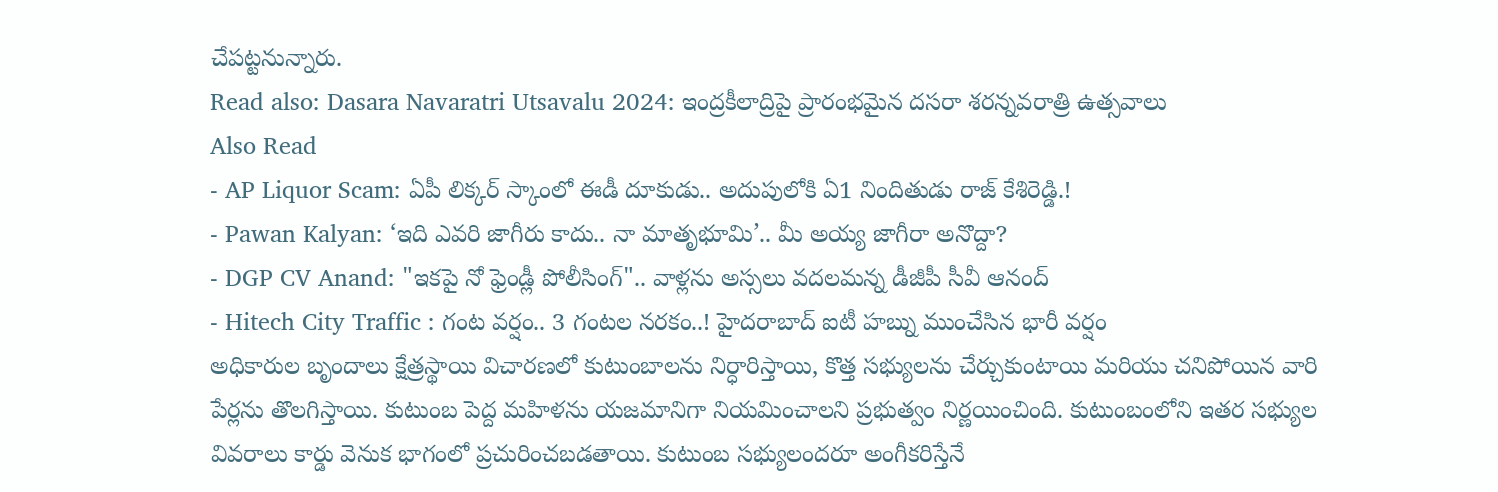చేపట్టనున్నారు.
Read also: Dasara Navaratri Utsavalu 2024: ఇంద్రకీలాద్రిపై ప్రారంభమైన దసరా శరన్నవరాత్రి ఉత్సవాలు
Also Read
- AP Liquor Scam: ఏపీ లిక్కర్ స్కాంలో ఈడీ దూకుడు.. అదుపులోకి ఏ1 నిందితుడు రాజ్ కేశిరెడ్డి.!
- Pawan Kalyan: ‘ఇది ఎవరి జాగీరు కాదు.. నా మాతృభూమి’.. మీ అయ్య జాగీరా అనొద్దా?
- DGP CV Anand: "ఇకపై నో ఫ్రెండ్లీ పోలీసింగ్".. వాళ్లను అస్సలు వదలమన్న డీజీపీ సీవీ ఆనంద్
- Hitech City Traffic : గంట వర్షం.. 3 గంటల నరకం..! హైదరాబాద్ ఐటీ హబ్ను ముంచేసిన భారీ వర్షం
అధికారుల బృందాలు క్షేత్రస్థాయి విచారణలో కుటుంబాలను నిర్ధారిస్తాయి, కొత్త సభ్యులను చేర్చుకుంటాయి మరియు చనిపోయిన వారి పేర్లను తొలగిస్తాయి. కుటుంబ పెద్ద మహిళను యజమానిగా నియమించాలని ప్రభుత్వం నిర్ణయించింది. కుటుంబంలోని ఇతర సభ్యుల వివరాలు కార్డు వెనుక భాగంలో ప్రచురించబడతాయి. కుటుంబ సభ్యులందరూ అంగీకరిస్తేనే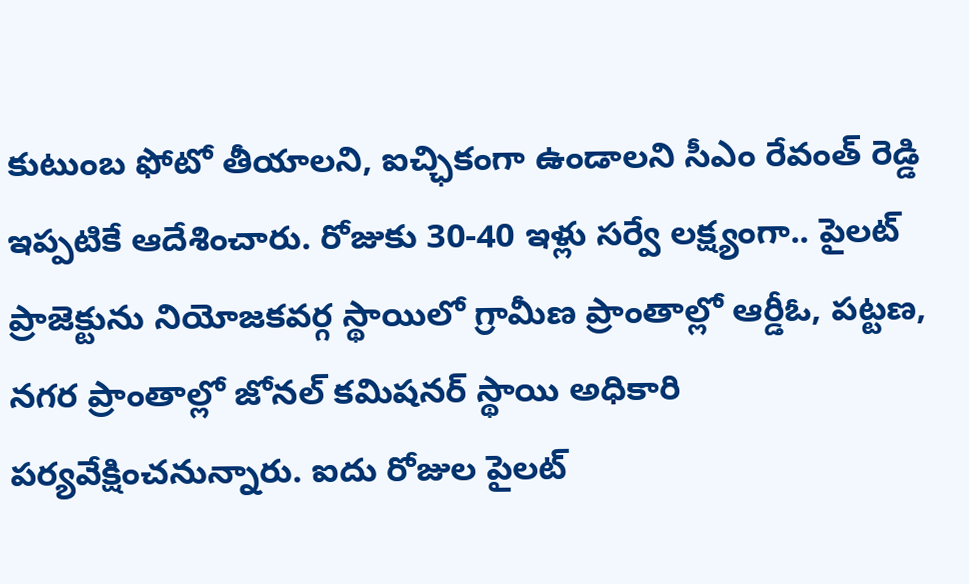కుటుంబ ఫోటో తీయాలని, ఐచ్ఛికంగా ఉండాలని సీఎం రేవంత్ రెడ్డి ఇప్పటికే ఆదేశించారు. రోజుకు 30-40 ఇళ్లు సర్వే లక్ష్యంగా.. పైలట్ ప్రాజెక్టును నియోజకవర్గ స్థాయిలో గ్రామీణ ప్రాంతాల్లో ఆర్డీఓ, పట్టణ, నగర ప్రాంతాల్లో జోనల్ కమిషనర్ స్థాయి అధికారి పర్యవేక్షించనున్నారు. ఐదు రోజుల పైలట్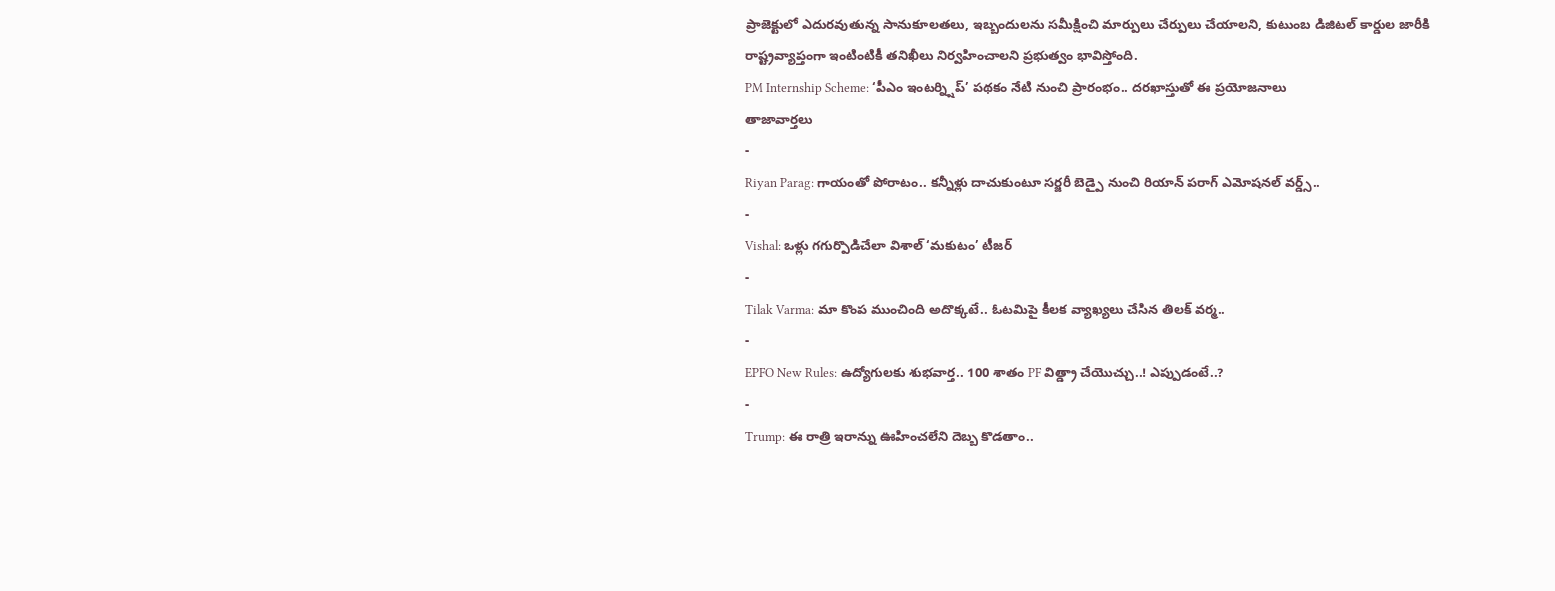ప్రాజెక్టులో ఎదురవుతున్న సానుకూలతలు, ఇబ్బందులను సమీక్షించి మార్పులు చేర్పులు చేయాలని, కుటుంబ డిజిటల్ కార్డుల జారీకి రాష్ట్రవ్యాప్తంగా ఇంటింటికీ తనిఖీలు నిర్వహించాలని ప్రభుత్వం భావిస్తోంది.
PM Internship Scheme: ‘పీఎం ఇంటర్న్షిప్’ పథకం నేటి నుంచి ప్రారంభం.. దరఖాస్తుతో ఈ ప్రయోజనాలు
తాజావార్తలు
-
Riyan Parag: గాయంతో పోరాటం.. కన్నీళ్లు దాచుకుంటూ సర్జరీ బెడ్పై నుంచి రియాన్ పరాగ్ ఎమోషనల్ వర్డ్స్..
-
Vishal: ఒళ్లు గగుర్పొడిచేలా విశాల్ ‘మకుటం’ టీజర్
-
Tilak Varma: మా కొంప ముంచింది అదొక్కటే.. ఓటమిపై కీలక వ్యాఖ్యలు చేసిన తిలక్ వర్మ..
-
EPFO New Rules: ఉద్యోగులకు శుభవార్త.. 100 శాతం PF విత్డ్రా చేయొచ్చు..! ఎప్పుడంటే..?
-
Trump: ఈ రాత్రి ఇరాన్ను ఊహించలేని దెబ్బ కొడతాం..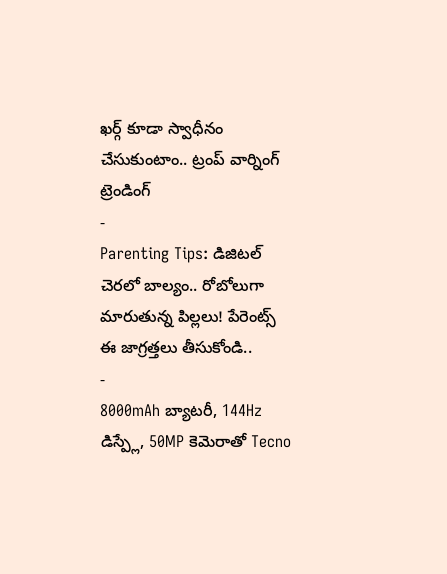ఖర్గ్ కూడా స్వాధీనం చేసుకుంటాం.. ట్రంప్ వార్నింగ్
ట్రెండింగ్
-
Parenting Tips: డిజిటల్ చెరలో బాల్యం.. రోబోలుగా మారుతున్న పిల్లలు! పేరెంట్స్ ఈ జాగ్రత్తలు తీసుకోండి..
-
8000mAh బ్యాటరీ, 144Hz డిస్ప్లే, 50MP కెమెరాతో Tecno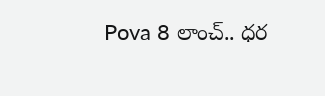Pova 8 లాంచ్.. ధర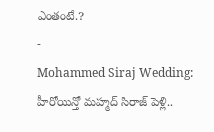ఎంతంటే.?
-
Mohammed Siraj Wedding: హీరోయిన్తో మహ్మద్ సిరాజ్ పెళ్లి..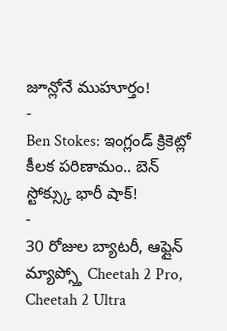జూన్లోనే ముహూర్తం!
-
Ben Stokes: ఇంగ్లండ్ క్రికెట్లో కీలక పరిణామం.. బెన్ స్టోక్స్కు భారీ షాక్!
-
30 రోజుల బ్యాటరీ, ఆఫ్లైన్ మ్యాప్స్తో Cheetah 2 Pro, Cheetah 2 Ultra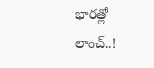భారత్లో లాంచ్..!